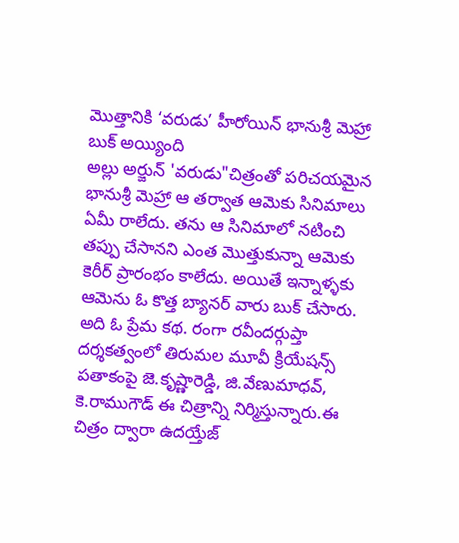మొత్తానికి ‘వరుడు’ హీరోయిన్ భానుశ్రీ మెహ్రా బుక్ అయ్యింది
అల్లు అర్జున్ 'వరుడు"చిత్రంతో పరిచయమైన భానుశ్రీ మెహ్రా ఆ తర్వాత ఆమెకు సినిమాలు ఏమీ రాలేదు. తను ఆ సినిమాలో నటించి తప్పు చేసానని ఎంత మొత్తుకున్నా ఆమెకు కెరీర్ ప్రారంభం కాలేదు. అయితే ఇన్నాళ్ళకు ఆమెను ఓ కొత్త బ్యానర్ వారు బుక్ చేసారు. అది ఓ ప్రేమ కథ. రంగా రవీందర్గుప్తా దర్శకత్వంలో తిరుమల మూవీ క్రియేషన్స్ పతాకంపై జె.కృష్ణారెడ్డి, జి.వేణుమాధవ్, కె.రాముగౌడ్ ఈ చిత్రాన్ని నిర్మిస్తున్నారు.ఈ చిత్రం ద్వారా ఉదయ్తేజ్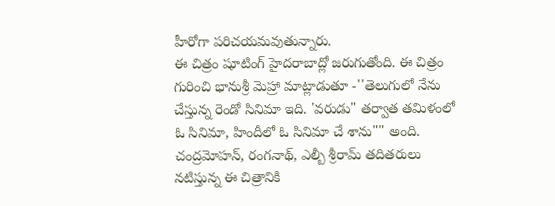హీరోగా పరిచయమవుతున్నారు.
ఈ చిత్రం షూటింగ్ హైదరాబాద్లో జరుగుతోంది. ఈ చిత్రం గురించి భానుశ్రీ మెహ్రా మాట్లాడుతూ -''తెలుగులో నేను చేస్తున్న రెండో సినిమా ఇది. 'వరుడు" తర్వాత తమిళంలో ఓ సినిమా, హిందీలో ఓ సినిమా చే శాను"" అంది. చంద్రమోహన్, రంగనాథ్, ఎల్బీ శ్రీరామ్ తదితరులు నటిస్తున్న ఈ చిత్రానికి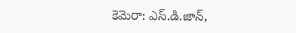కెమెరా: ఎస్.డి.జాన్,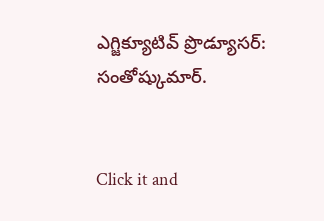ఎగ్జిక్యూటివ్ ప్రొడ్యూసర్: సంతోష్కుమార్.


Click it and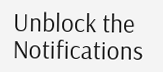Unblock the Notifications